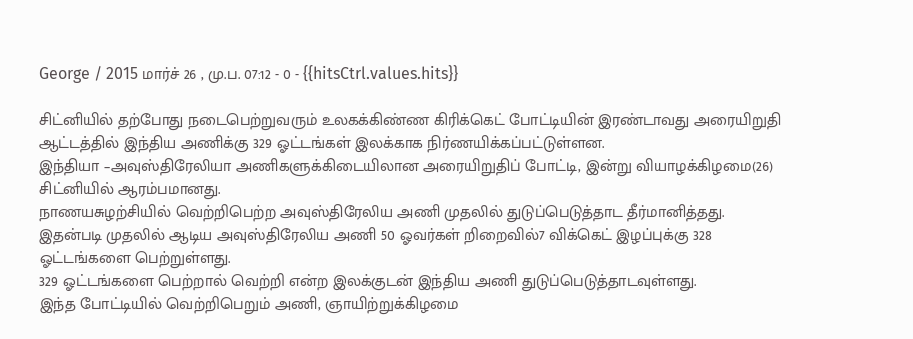George / 2015 மார்ச் 26 , மு.ப. 07:12 - 0 - {{hitsCtrl.values.hits}}

சிட்னியில் தற்போது நடைபெற்றுவரும் உலகக்கிண்ண கிரிக்கெட் போட்டியின் இரண்டாவது அரையிறுதி ஆட்டத்தில் இந்திய அணிக்கு 329 ஓட்டங்கள் இலக்காக நிர்ணயிக்கப்பட்டுள்ளன.
இந்தியா –அவுஸ்திரேலியா அணிகளுக்கிடையிலான அரையிறுதிப் போட்டி, இன்று வியாழக்கிழமை(26) சிட்னியில் ஆரம்பமானது.
நாணயசுழற்சியில் வெற்றிபெற்ற அவுஸ்திரேலிய அணி முதலில் துடுப்பெடுத்தாட தீர்மானித்தது.
இதன்படி முதலில் ஆடிய அவுஸ்திரேலிய அணி 50 ஓவர்கள் றிறைவில்7 விக்கெட் இழப்புக்கு 328 ஓட்டங்களை பெற்றுள்ளது.
329 ஓட்டங்களை பெற்றால் வெற்றி என்ற இலக்குடன் இந்திய அணி துடுப்பெடுத்தாடவுள்ளது.
இந்த போட்டியில் வெற்றிபெறும் அணி, ஞாயிற்றுக்கிழமை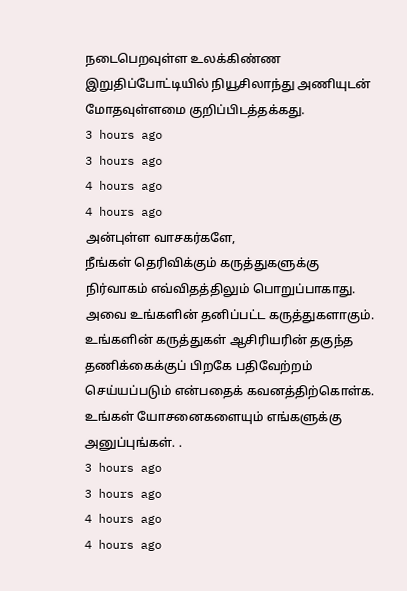நடைபெறவுள்ள உலக்கிண்ண இறுதிப்போட்டியில் நியூசிலாந்து அணியுடன் மோதவுள்ளமை குறிப்பிடத்தக்கது.
3 hours ago
3 hours ago
4 hours ago
4 hours ago
அன்புள்ள வாசகர்களே,
நீங்கள் தெரிவிக்கும் கருத்துகளுக்கு நிர்வாகம் எவ்விதத்திலும் பொறுப்பாகாது. அவை உங்களின் தனிப்பட்ட கருத்துகளாகும். உங்களின் கருத்துகள் ஆசிரியரின் தகுந்த தணிக்கைக்குப் பிறகே பதிவேற்றம் செய்யப்படும் என்பதைக் கவனத்திற்கொள்க. உங்கள் யோசனைகளையும் எங்களுக்கு அனுப்புங்கள். .
3 hours ago
3 hours ago
4 hours ago
4 hours ago